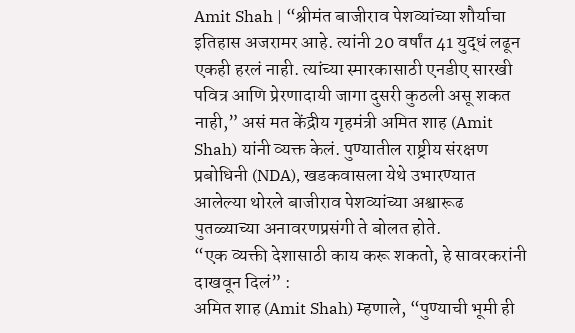Amit Shah | “श्रीमंत बाजीराव पेशव्यांच्या शौर्याचा इतिहास अजरामर आहे. त्यांनी 20 वर्षांत 41 युद्धं लढून एकही हरलं नाही. त्यांच्या स्मारकासाठी एनडीए सारखी पवित्र आणि प्रेरणादायी जागा दुसरी कुठली असू शकत नाही,” असं मत केंद्रीय गृहमंत्री अमित शाह (Amit Shah) यांनी व्यक्त केलं. पुण्यातील राष्ट्रीय संरक्षण प्रबोधिनी (NDA), खडकवासला येथे उभारण्यात आलेल्या थोरले बाजीराव पेशव्यांच्या अश्वारूढ पुतळ्याच्या अनावरणप्रसंगी ते बोलत होते.
“एक व्यक्ती देशासाठी काय करू शकतो, हे सावरकरांनी दाखवून दिलं” :
अमित शाह (Amit Shah) म्हणाले, “पुण्याची भूमी ही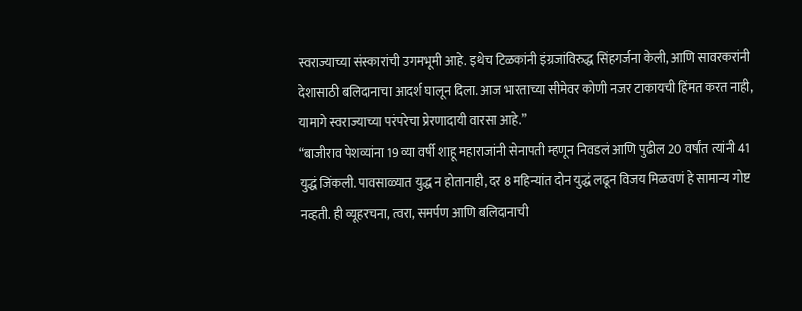स्वराज्याच्या संस्कारांची उगमभूमी आहे. इथेच टिळकांनी इंग्रजांविरुद्ध सिंहगर्जना केली, आणि सावरकरांनी देशासाठी बलिदानाचा आदर्श घालून दिला. आज भारताच्या सीमेवर कोणी नजर टाकायची हिंमत करत नाही, यामागे स्वराज्याच्या परंपरेचा प्रेरणादायी वारसा आहे.”
“बाजीराव पेशव्यांना 19 व्या वर्षी शाहू महाराजांनी सेनापती म्हणून निवडलं आणि पुढील 20 वर्षांत त्यांनी 41 युद्धं जिंकली. पावसाळ्यात युद्ध न होतानाही, दर 8 महिन्यांत दोन युद्धं लढून विजय मिळवणं हे सामान्य गोष्ट नव्हती. ही व्यूहरचना, त्वरा, समर्पण आणि बलिदानाची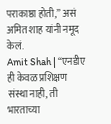पराकाष्ठा होती,” असं अमित शाह यांनी नमूद केलं.
Amit Shah | “एनडीए ही केवळ प्रशिक्षण संस्था नाही, ती भारताच्या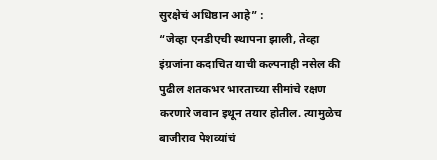सुरक्षेचं अधिष्ठान आहे” :
“जेव्हा एनडीएची स्थापना झाली, तेव्हा इंग्रजांना कदाचित याची कल्पनाही नसेल की पुढील शतकभर भारताच्या सीमांचे रक्षण करणारे जवान इथून तयार होतील. त्यामुळेच बाजीराव पेशव्यांचं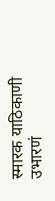स्मारक याठिकाणी उभारणं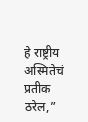हे राष्ट्रीय अस्मितेचं प्रतीक ठरेल,”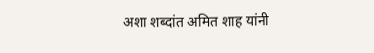अशा शब्दांत अमित शाह यांनी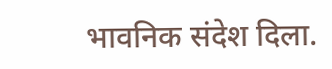भावनिक संदेश दिला.